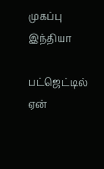முகப்பு
இந்தியா

பட்ஜெட்டில் ஏன்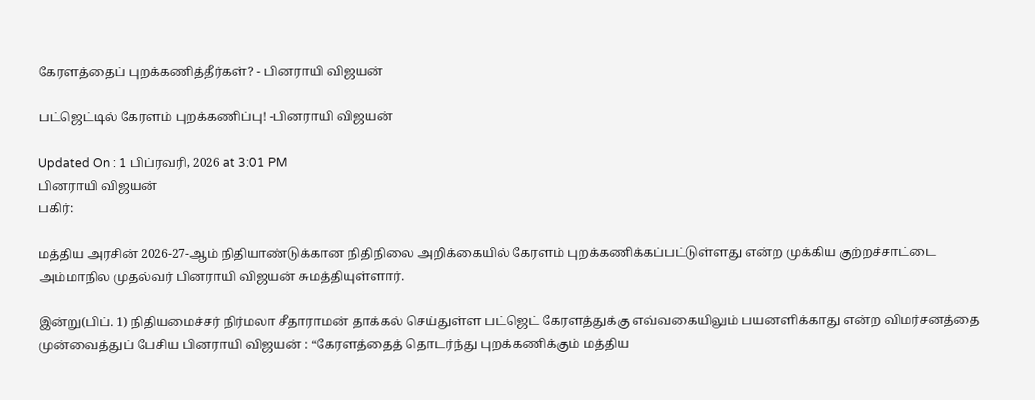கேரளத்தைப் புறக்கணித்தீர்கள்? - பினராயி விஜயன்

பட்ஜெட்டில் கேரளம் புறக்கணிப்பு! -பினராயி விஜயன்

Updated On : 1 பிப்ரவரி, 2026 at 3:01 PM
பினராயி விஜயன்
பகிர்:

மத்திய அரசின் 2026-27-ஆம் நிதியாண்டுக்கான நிதிநிலை அறிக்கையில் கேரளம் புறக்கணிக்கப்பட்டுள்ளது என்ற முக்கிய குற்றச்சாட்டை அம்மாநில முதல்வர் பினராயி விஜயன் சுமத்தியுள்ளார்.

இன்று(பிப். 1) நிதியமைச்சர் நிர்மலா சீதாராமன் தாக்கல் செய்துள்ள பட்ஜெட் கேரளத்துக்கு எவ்வகையிலும் பயனளிக்காது என்ற விமர்சனத்தை முன்வைத்துப் பேசிய பினராயி விஜயன் : “கேரளத்தைத் தொடர்ந்து புறக்கணிக்கும் மத்திய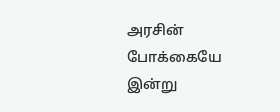அரசின் போக்கையே இன்று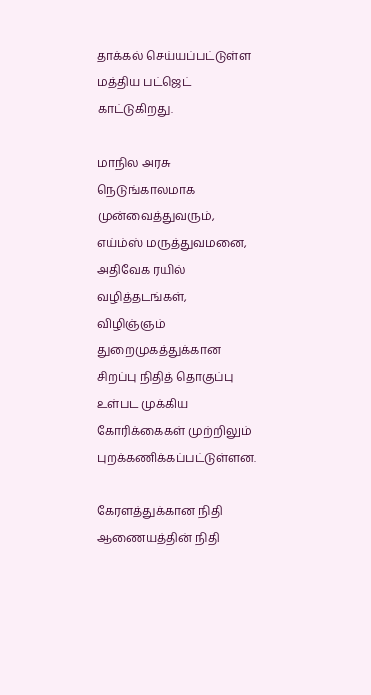தாக்கல் செய்யப்பட்டுள்ள மத்திய பட்ஜெட் காட்டுகிறது.

மாநில அரசு நெடுங்காலமாக முன்வைத்துவரும், எய்ம்ஸ் மருத்துவமனை, அதிவேக ரயில் வழித்தடங்கள், விழிஞ்ஞம் துறைமுகத்துக்கான சிறப்பு நிதித் தொகுப்பு உள்பட முக்கிய கோரிக்கைகள் முற்றிலும் புறக்கணிக்கப்பட்டுள்ளன.

கேரளத்துக்கான நிதி ஆணையத்தின் நிதி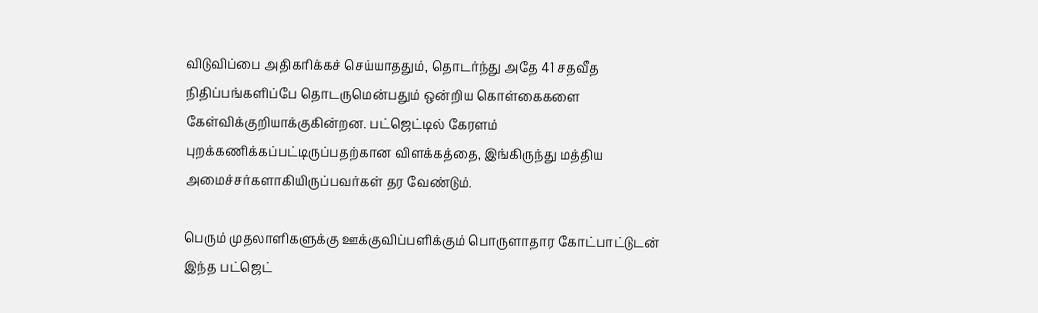விடுவிப்பை அதிகரிக்கச் செய்யாததும், தொடர்ந்து அதே 41 சதவீத நிதிப்பங்களிப்பே தொடருமென்பதும் ஒன்றிய கொள்கைகளை கேள்விக்குறியாக்குகின்றன. பட்ஜெட்டில் கேரளம் புறக்கணிக்கப்பட்டிருப்பதற்கான விளக்கத்தை, இங்கிருந்து மத்திய அமைச்சர்களாகியிருப்பவர்கள் தர வேண்டும்.

பெரும் முதலாளிகளுக்கு ஊக்குவிப்பளிக்கும் பொருளாதார கோட்பாட்டுடன் இந்த பட்ஜெட்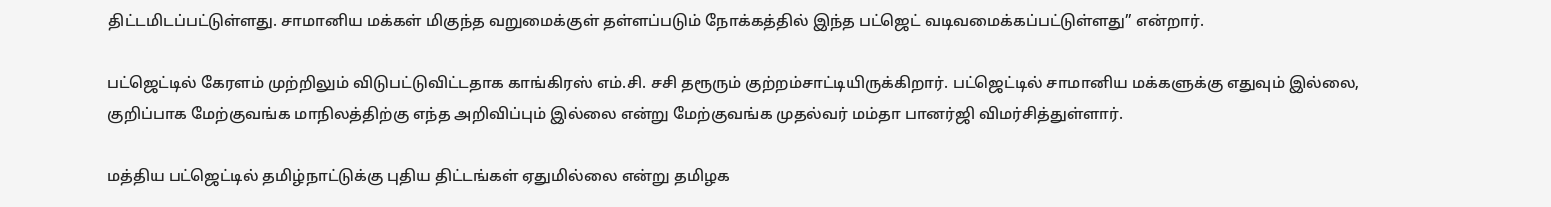திட்டமிடப்பட்டுள்ளது. சாமானிய மக்கள் மிகுந்த வறுமைக்குள் தள்ளப்படும் நோக்கத்தில் இந்த பட்ஜெட் வடிவமைக்கப்பட்டுள்ளது” என்றார்.

பட்ஜெட்டில் கேரளம் முற்றிலும் விடுபட்டுவிட்டதாக காங்கிரஸ் எம்.சி. சசி தரூரும் குற்றம்சாட்டியிருக்கிறார். பட்ஜெட்டில் சாமானிய மக்களுக்கு எதுவும் இல்லை, குறிப்பாக மேற்குவங்க மாநிலத்திற்கு எந்த அறிவிப்பும் இல்லை என்று மேற்குவங்க முதல்வர் மம்தா பானர்ஜி விமர்சித்துள்ளார்.

மத்திய பட்ஜெட்டில் தமிழ்நாட்டுக்கு புதிய திட்டங்கள் ஏதுமில்லை என்று தமிழக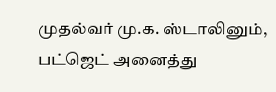முதல்வர் மு.க. ஸ்டாலினும், பட்ஜெட் அனைத்து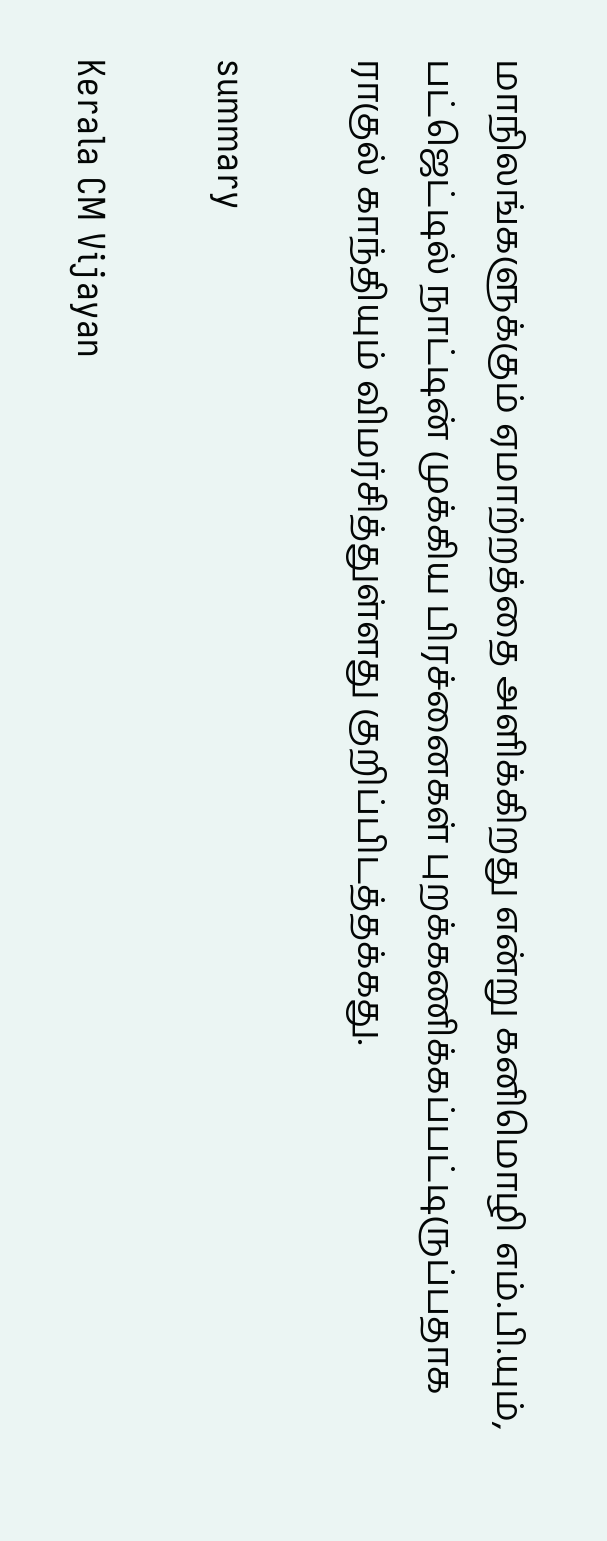மாநிலங்களுக்கும் ஏமாற்றத்தை அளிக்கிறது என்று கனிமொழி எம்.பி.யும், பட்ஜெட்டில் நாட்டின் முக்கிய பிரச்னைகள் புறக்கணிக்கப்பட்டிருப்பதாக ராகுல் காந்தியும் விமர்சித்துள்ளது குறிப்பிடத்தக்கது.

summary

Kerala CM Vijayan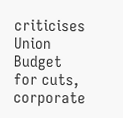criticises Union Budget for cuts, corporate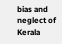bias and neglect of Kerala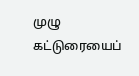முழு கட்டுரையைப்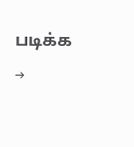படிக்க →